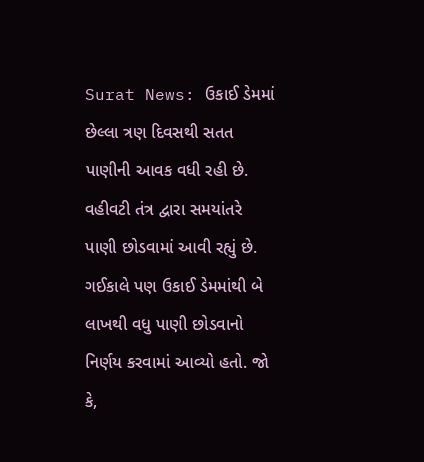Surat News: ઉકાઈ ડેમમાં છેલ્લા ત્રણ દિવસથી સતત પાણીની આવક વધી રહી છે. વહીવટી તંત્ર દ્વારા સમયાંતરે પાણી છોડવામાં આવી રહ્યું છે. ગઈકાલે પણ ઉકાઈ ડેમમાંથી બે લાખથી વધુ પાણી છોડવાનો નિર્ણય કરવામાં આવ્યો હતો. જો કે,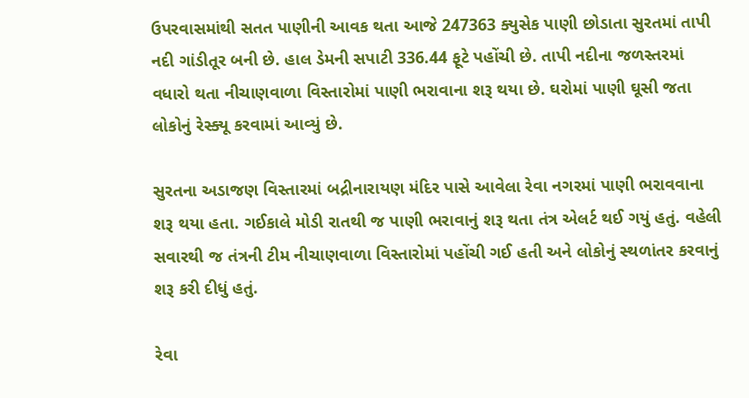ઉપરવાસમાંથી સતત પાણીની આવક થતા આજે 247363 ક્યુસેક પાણી છોડાતા સુરતમાં તાપી નદી ગાંડીતૂર બની છે. હાલ ડેમની સપાટી 336.44 ફૂટે પહોંચી છે. તાપી નદીના જળસ્તરમાં વધારો થતા નીચાણવાળા વિસ્તારોમાં પાણી ભરાવાના શરૂ થયા છે. ઘરોમાં પાણી ઘૂસી જતા લોકોનું રેસ્ક્યૂ કરવામાં આવ્યું છે.

સુરતના અડાજણ વિસ્તારમાં બદ્રીનારાયણ મંદિર પાસે આવેલા રેવા નગરમાં પાણી ભરાવવાના શરૂ થયા હતા. ગઈકાલે મોડી રાતથી જ પાણી ભરાવાનું શરૂ થતા તંત્ર એલર્ટ થઈ ગયું હતું. વહેલી સવારથી જ તંત્રની ટીમ નીચાણવાળા વિસ્તારોમાં પહોંચી ગઈ હતી અને લોકોનું સ્થળાંતર કરવાનું શરૂ કરી દીધું હતું.

રેવા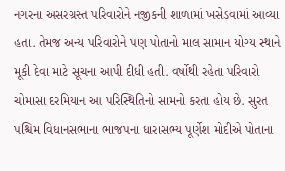નગરના અસરગ્રસ્ત પરિવારોને નજીકની શાળામાં ખસેડવામાં આવ્યા હતા. તેમજ અન્ય પરિવારોને પણ પોતાનો માલ સામાન યોગ્ય સ્થાને મૂકી દેવા માટે સૂચના આપી દીધી હતી. વર્ષોથી રહેતા પરિવારો ચોમાસા દરમિયાન આ પરિસ્થિતિનો સામનો કરતા હોય છે. સુરત પશ્ચિમ વિધાનસભાના ભાજપના ધારાસભ્ય પૂર્ણેશ મોદીએ પોતાના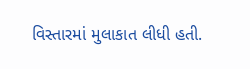વિસ્તારમાં મુલાકાત લીધી હતી.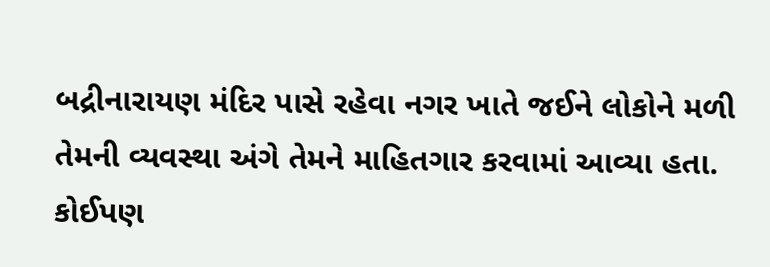બદ્રીનારાયણ મંદિર પાસે રહેવા નગર ખાતે જઈને લોકોને મળી તેમની વ્યવસ્થા અંગે તેમને માહિતગાર કરવામાં આવ્યા હતા.
કોઈપણ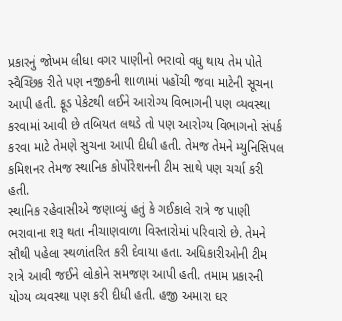પ્રકારનું જોખમ લીધા વગર પાણીનો ભરાવો વધુ થાય તેમ પોતે સ્વૈચ્છિક રીતે પણ નજીકની શાળામાં પહોંચી જવા માટેની સૂચના આપી હતી. ફૂડ પેકેટથી લઈને આરોગ્ય વિભાગની પણ વ્યવસ્થા કરવામાં આવી છે તબિયત લથડે તો પણ આરોગ્ય વિભાગનો સંપર્ક કરવા માટે તેમણે સુચના આપી દીધી હતી. તેમજ તેમને મ્યુનિસિપલ કમિશનર તેમજ સ્થાનિક કોર્પોરેશનની ટીમ સાથે પણ ચર્ચા કરી હતી.
સ્થાનિક રહેવાસીએ જણાવ્યું હતું કે ગઈકાલે રાત્રે જ પાણી ભરાવાના શરૂ થતા નીચાણવાળા વિસ્તારોમાં પરિવારો છે. તેમને સૌથી પહેલા સ્થળાંતરિત કરી દેવાયા હતા. અધિકારીઓની ટીમ રાત્રે આવી જઈને લોકોને સમજણ આપી હતી. તમામ પ્રકારની યોગ્ય વ્યવસ્થા પણ કરી દીધી હતી. હજી અમારા ઘર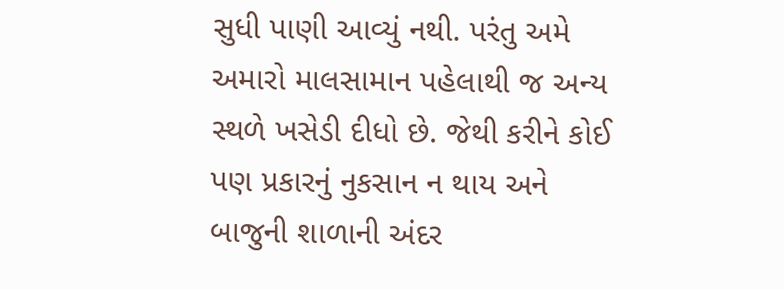સુધી પાણી આવ્યું નથી. પરંતુ અમે અમારો માલસામાન પહેલાથી જ અન્ય સ્થળે ખસેડી દીધો છે. જેથી કરીને કોઈ પણ પ્રકારનું નુકસાન ન થાય અને બાજુની શાળાની અંદર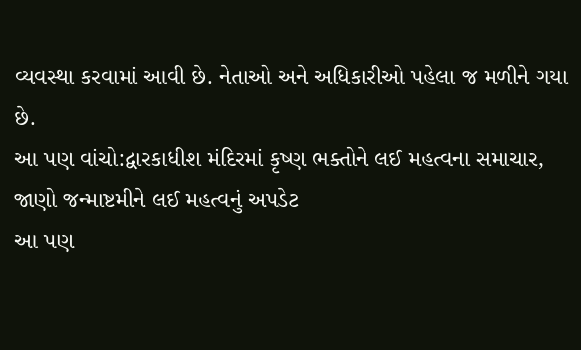વ્યવસ્થા કરવામાં આવી છે. નેતાઓ અને અધિકારીઓ પહેલા જ મળીને ગયા છે.
આ પણ વાંચો:દ્વારકાધીશ મંદિરમાં કૃષ્ણ ભક્તોને લઈ મહત્વના સમાચાર, જાણો જન્માષ્ટમીને લઈ મહત્વનું અપડેટ
આ પણ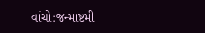વાંચો:જન્માષ્ટમી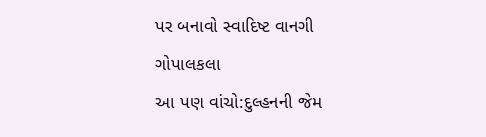પર બનાવો સ્વાદિષ્ટ વાનગી ગોપાલકલા
આ પણ વાંચો:દુલ્હનની જેમ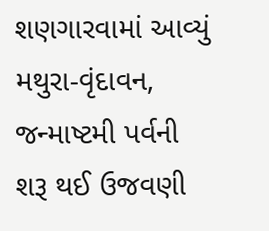શણગારવામાં આવ્યું મથુરા-વૃંદાવન, જન્માષ્ટમી પર્વની શરૂ થઈ ઉજવણી